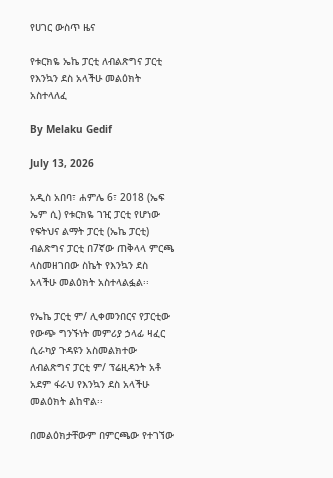የሀገር ውስጥ ዜና

የቱርክዬ ኤኬ ፓርቲ ለብልጽግና ፓርቲ የእንኳን ደስ አላችሁ መልዕክት አስተላለፈ

By Melaku Gedif

July 13, 2026

አዲስ አበባ፣ ሐምሌ 6፣ 2018 (ኤፍ ኤም ሲ) የቱርክዬ ገዢ ፓርቲ የሆነው የፍትህና ልማት ፓርቲ (ኤኬ ፓርቲ) ብልጽግና ፓርቲ በ7ኛው ጠቅላላ ምርጫ ላስመዘገበው ስኬት የእንኳን ደስ አላችሁ መልዕክት አስተላልፏል፡፡

የኤኬ ፓርቲ ም/ ሊቀመንበርና የፓርቲው የውጭ ግንኙነት መምሪያ ኃላፊ ዛፈር ሲራካያ ጉዳዩን አስመልክተው ለብልጽግና ፓርቲ ም/ ፕሬዚዳንት አቶ አደም ፋራህ የእንኳን ደስ አላችሁ መልዕክት ልከዋል፡፡

በመልዕክታቸውም በምርጫው የተገኘው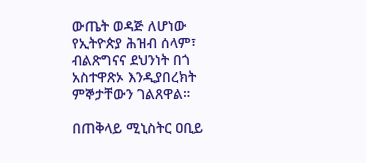ውጤት ወዳጅ ለሆነው የኢትዮጵያ ሕዝብ ሰላም፣ ብልጽግናና ደህንነት በጎ አስተዋጽኦ እንዲያበረክት ምኞታቸውን ገልጸዋል።

በጠቅላይ ሚኒስትር ዐቢይ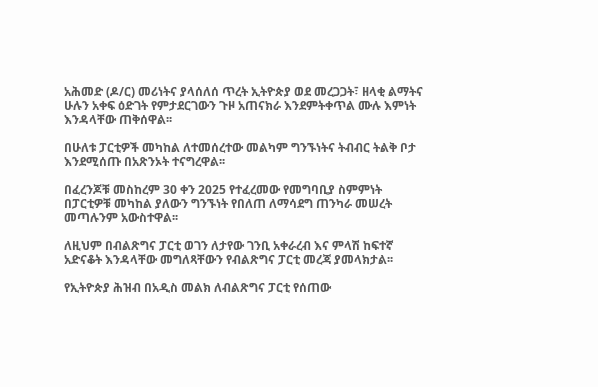አሕመድ (ዶ/ር) መሪነትና ያላሰለሰ ጥረት ኢትዮጵያ ወደ መረጋጋት፣ ዘላቂ ልማትና ሁሉን አቀፍ ዕድገት የምታደርገውን ጉዞ አጠናክራ እንደምትቀጥል ሙሉ እምነት እንዳላቸው ጠቅሰዋል፡፡

በሁለቱ ፓርቲዎች መካከል ለተመሰረተው መልካም ግንኙነትና ትብብር ትልቅ ቦታ እንደሚሰጡ በአጽንኦት ተናግረዋል፡፡

በፈረንጆቹ መስከረም 30 ቀን 2025 የተፈረመው የመግባቢያ ስምምነት በፓርቲዎቹ መካከል ያለውን ግንኙነት የበለጠ ለማሳደግ ጠንካራ መሠረት መጣሉንም አውስተዋል፡፡

ለዚህም በብልጽግና ፓርቲ ወገን ለታየው ገንቢ አቀራረብ እና ምላሽ ከፍተኛ አድናቆት እንዳላቸው መግለጻቸውን የብልጽግና ፓርቲ መረጃ ያመላክታል፡፡

የኢትዮጵያ ሕዝብ በአዲስ መልክ ለብልጽግና ፓርቲ የሰጠው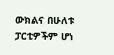ውክልና በሁለቱ ፓርቲዎችም ሆነ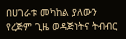በሀገራቱ መካከል ያለውን የረጅም ጊዜ ወዳጅነትና ትብብር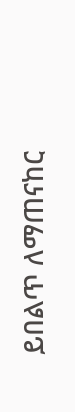ይበልጥ ለማጠናከር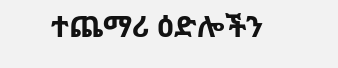ተጨማሪ ዕድሎችን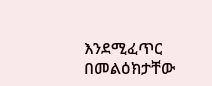እንደሚፈጥር በመልዕክታቸው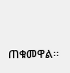ጠቁመዋል፡፡